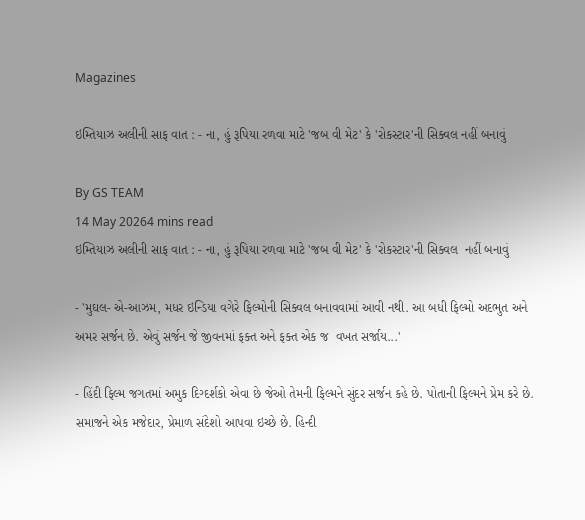Magazines

ઇમ્તિયાઝ અલીની સાફ વાત : - ના, હું રૂપિયા રળવા માટે 'જબ વી મેટ' કે 'રોકસ્ટાર'ની સિક્વલ નહીં બનાવું

By GS TEAM
14 May 20264 mins read
ઇમ્તિયાઝ અલીની સાફ વાત : - ના, હું રૂપિયા રળવા માટે 'જબ વી મેટ' કે 'રોકસ્ટાર'ની સિક્વલ  નહીં બનાવું

- 'મુઘલ- એ-આઝમ, મધર ઇન્ડિયા વગેરે ફિલ્મોની સિક્વલ બનાવવામાં આવી નથી. આ બધી ફિલ્મો અદભુત અને અમર સર્જન છે. એવું સર્જન જે જીવનમાં ફક્ત અને ફક્ત એક જ  વખત સર્જાય...'

- હિંદી ફિલ્મ જગતમાં અમુક દિગ્દર્શકો એવા છે જેઓ તેમની ફિલ્મને સુંદર સર્જન કહે છે. પોતાની ફિલ્મને પ્રેમ કરે છે. સમાજને એક મજેદાર, પ્રેમાળ સંદેશો આપવા ઇચ્છે છે. હિન્દી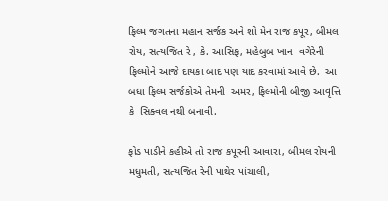ફિલ્મ જગતના મહાન સર્જક અને શો મેન રાજ કપૂર, બીમલ રોય, સત્યજિત રે , કે. આસિફ, મહેબુબ ખાન  વગેરેની ફિલ્મોને આજે દાયકા બાદ પણ યાદ કરવામાં આવે છે.  આ બધા ફિલ્મ સર્જકોએ તેમની  અમર, ફિલ્મોની બીજી આવૃત્તિ કે  સિક્વલ નથી બનાવી.

ફોડ પાડીને કહીએ તો રાજ કપૂરની આવારા, બીમલ રોયની મધુમતી, સત્યજિત રેની પાથેર પાંચાલી,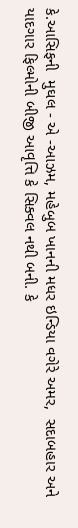કે.આસિફની  મુઘલ - એ -આઝમ, મહેબુબ ખાનની મધર ઇન્ડિયા વગેરે અમર,  સદાબહાર અને યાદગાર ફિલ્મોની બીજી આવૃત્તિ કે સિક્વલ નથી બની. કે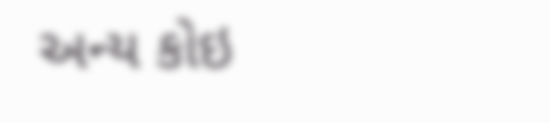અન્ય કોઇ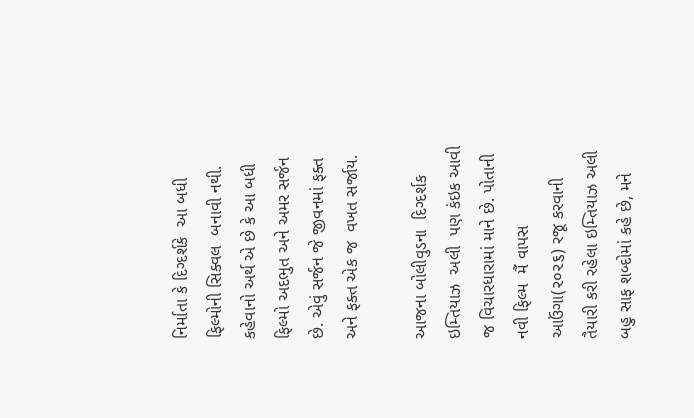નિર્માતા કે દિગ્દર્શકે  આ બધી ફિલ્મોની સિક્વલ  બનાવી નથી. કહેવાનો અર્થ એ છે કે આ બધી ફિલ્મો અદભુત અને અમર સર્જન છે. એવું સર્જન જે જીવનમાં ફક્ત અને ફક્ત એક જ  વખત સર્જાય.

આજના બોલીવુડના  દિગ્દર્શક  ઇમ્તિયાઝ  અલી  પણ કંઇક આવી જ વિચારધારામાં માને છે. પોતાની નવી ફિલ્મ  મૈં વાપસ આઉંગા(૨૦૨૬) રજૂ કરવાની તૈયારી કરી રહેલા ઇમ્તિયાઝ અલી બહુ સાફ શબ્દોમાં કહે છે, મને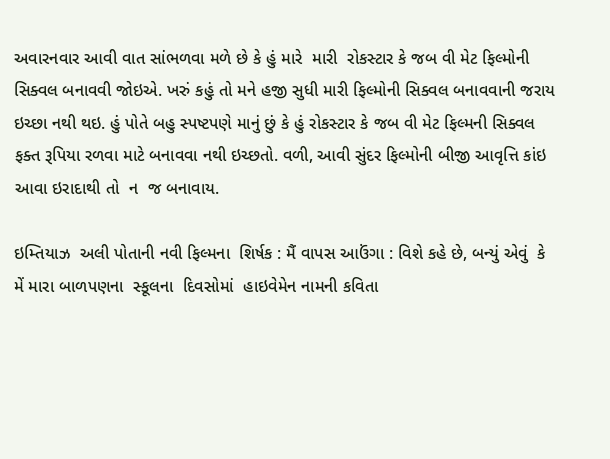અવારનવાર આવી વાત સાંભળવા મળે છે કે હું મારે  મારી  રોકસ્ટાર કે જબ વી મેટ ફિલ્મોની સિક્વલ બનાવવી જોઇએ. ખરું કહું તો મને હજી સુધી મારી ફિલ્મોની સિક્વલ બનાવવાની જરાય ઇચ્છા નથી થઇ. હું પોતે બહુ સ્પષ્ટપણે માનું છું કે હું રોકસ્ટાર કે જબ વી મેટ ફિલ્મની સિક્વલ ફક્ત રૂપિયા રળવા માટે બનાવવા નથી ઇચ્છતો. વળી, આવી સુંદર ફિલ્મોની બીજી આવૃત્તિ કાંઇ આવા ઇરાદાથી તો  ન  જ બનાવાય.

ઇમ્તિયાઝ  અલી પોતાની નવી ફિલ્મના  શિર્ષક : મૈં વાપસ આઉંગા : વિશે કહે છે, બન્યું એવું  કે મેં મારા બાળપણના  સ્કૂલના  દિવસોમાં  હાઇવેમેન નામની કવિતા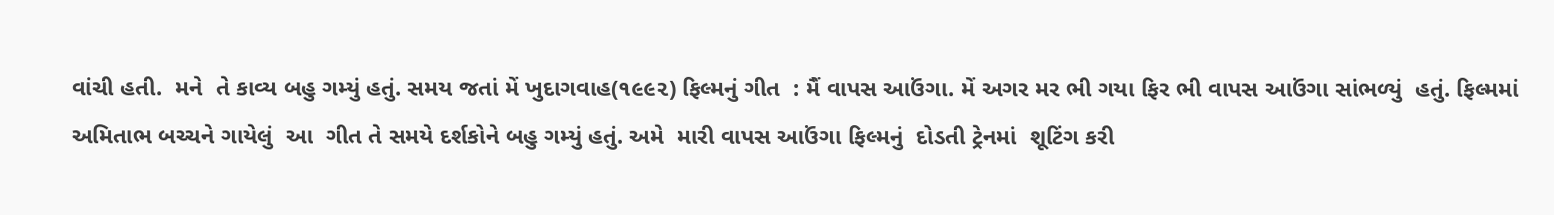વાંચી હતી.  મને  તે કાવ્ય બહુ ગમ્યું હતું. સમય જતાં મેં ખુદાગવાહ(૧૯૯૨) ફિલ્મનું ગીત  : મૈં વાપસ આઉંગા. મેં અગર મર ભી ગયા ફિર ભી વાપસ આઉંગા સાંભળ્યું  હતું. ફિલ્મમાં અમિતાભ બચ્ચને ગાયેલું  આ  ગીત તે સમયે દર્શકોને બહુ ગમ્યું હતું. અમે  મારી વાપસ આઉંગા ફિલ્મનું  દોડતી ટ્રેનમાં  શૂટિંગ કરી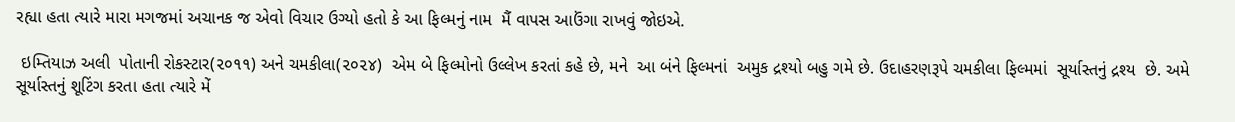રહ્યા હતા ત્યારે મારા મગજમાં અચાનક જ એવો વિચાર ઉગ્યો હતો કે આ ફિલ્મનું નામ  મૈં વાપસ આઉંગા રાખવું જોઇએ.

 ઇમ્તિયાઝ અલી  પોતાની રોકસ્ટાર(૨૦૧૧) અને ચમકીલા(૨૦૨૪)  એમ બે ફિલ્મોનો ઉલ્લેખ કરતાં કહે છે, મને  આ બંને ફિલ્મનાં  અમુક દ્રશ્યો બહુ ગમે છે. ઉદાહરણરૂપે ચમકીલા ફિલ્મમાં  સૂર્યાસ્તનું દ્રશ્ય  છે. અમે સૂર્યાસ્તનું શૂટિંગ કરતા હતા ત્યારે મેં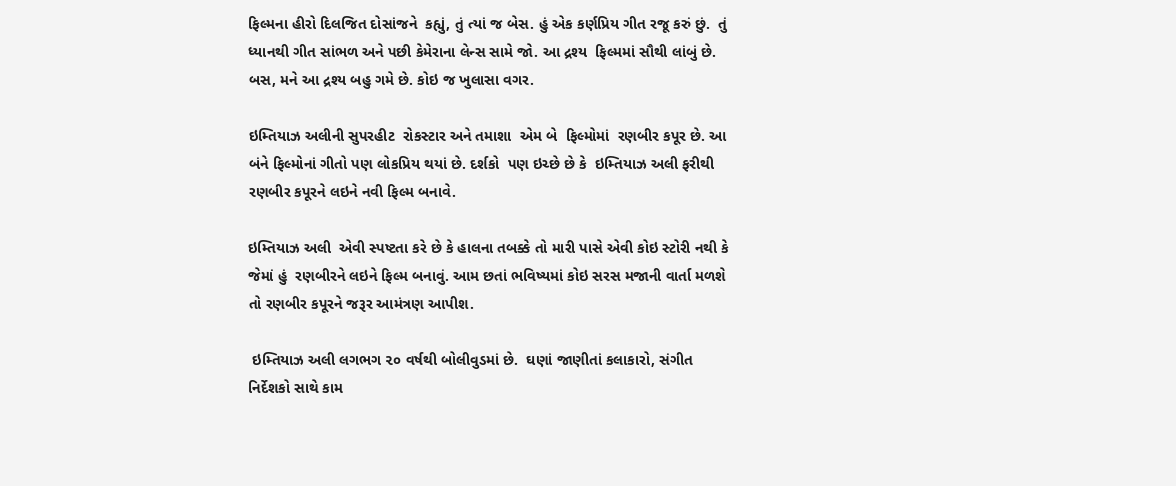ફિલ્મના હીરો દિલજિત દોસાંજને  કહ્યું, તું ત્યાં જ બેસ. હું એક કર્ણપ્રિય ગીત રજૂ કરું છું.  તું  ધ્યાનથી ગીત સાંભળ અને પછી કેમેરાના લેન્સ સામે જો. આ દ્રશ્ય  ફિલ્મમાં સૌથી લાંબું છે. બસ, મને આ દ્રશ્ય બહુ ગમે છે. કોઇ જ ખુલાસા વગર.

ઇમ્તિયાઝ અલીની સુપરહીટ  રોકસ્ટાર અને તમાશા  એમ બે  ફિલ્મોમાં  રણબીર કપૂર છે. આ બંને ફિલ્મોનાં ગીતો પણ લોકપ્રિય થયાં છે. દર્શકો  પણ ઇચ્છે છે કે  ઇમ્તિયાઝ અલી ફરીથી રણબીર કપૂરને લઇને નવી ફિલ્મ બનાવે.

ઇમ્તિયાઝ અલી  એવી સ્પષ્ટતા કરે છે કે હાલના તબક્કે તો મારી પાસે એવી કોઇ સ્ટોરી નથી કે જેમાં હું  રણબીરને લઇને ફિલ્મ બનાવું. આમ છતાં ભવિષ્યમાં કોઇ સરસ મજાની વાર્તા મળશે તો રણબીર કપૂરને જરૂર આમંત્રણ આપીશ.

 ઇમ્તિયાઝ અલી લગભગ ૨૦ વર્ષથી બોલીવુડમાં છે.  ઘણાં જાણીતાં કલાકારો, સંગીત નિર્દેશકો સાથે કામ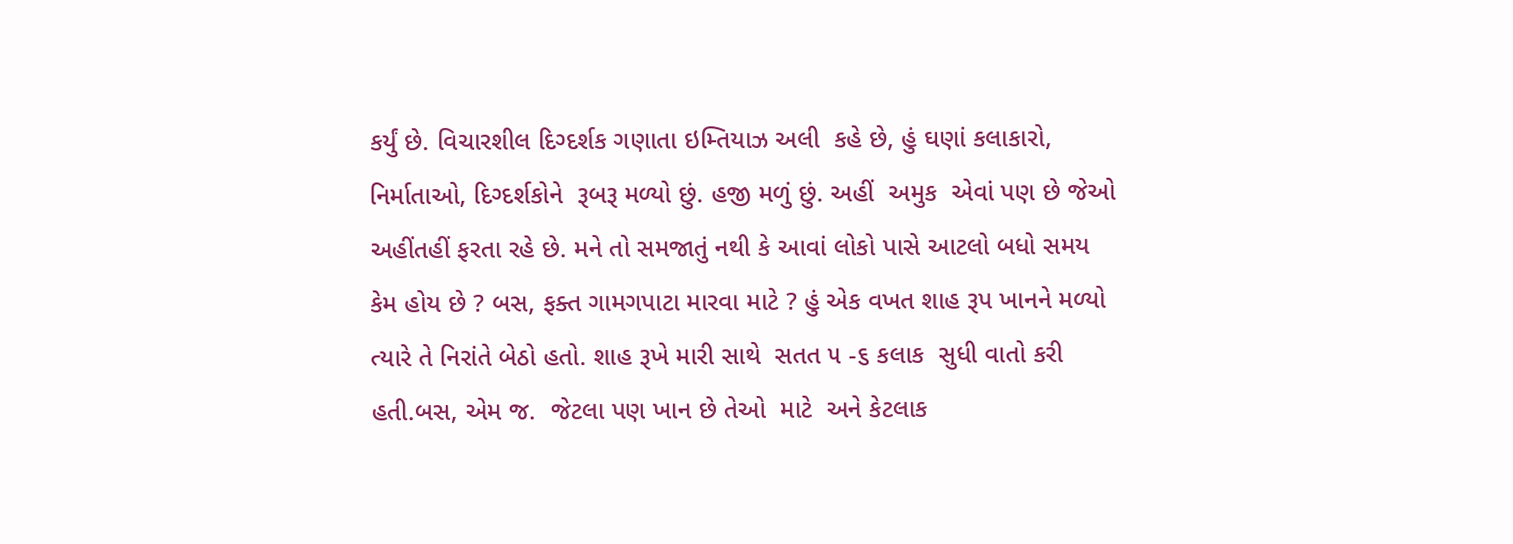કર્યું છે. વિચારશીલ દિગ્દર્શક ગણાતા ઇમ્તિયાઝ અલી  કહે છે, હું ઘણાં કલાકારો,  નિર્માતાઓ, દિગ્દર્શકોને  રૂબરૂ મળ્યો છું. હજી મળું છું. અહીં  અમુક  એવાં પણ છે જેઓ અહીંતહીં ફરતા રહે છે. મને તો સમજાતું નથી કે આવાં લોકો પાસે આટલો બધો સમય કેમ હોય છે ? બસ, ફક્ત ગામગપાટા મારવા માટે ? હું એક વખત શાહ રૂપ ખાનને મળ્યો ત્યારે તે નિરાંતે બેઠો હતો. શાહ રૂખે મારી સાથે  સતત ૫ -૬ કલાક  સુધી વાતો કરી હતી.બસ, એમ જ.  જેટલા પણ ખાન છે તેઓ  માટે  અને કેટલાક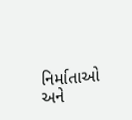નિર્માતાઓ અને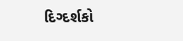દિગ્દર્શકો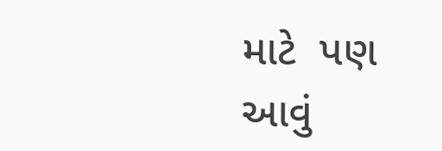માટે  પણ આવું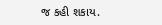જ કહી શકાય.